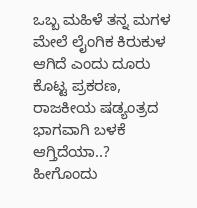ಒಬ್ಬ ಮಹಿಳೆ ತನ್ನ ಮಗಳ ಮೇಲೆ ಲೈಂಗಿಕ ಕಿರುಕುಳ ಆಗಿದೆ ಎಂದು ದೂರು ಕೊಟ್ಟ ಪ್ರಕರಣ, ರಾಜಕೀಯ ಷಡ್ಯಂತ್ರದ ಭಾಗವಾಗಿ ಬಳಕೆ ಆಗ್ತಿದೆಯಾ..? ಹೀಗೊಂದು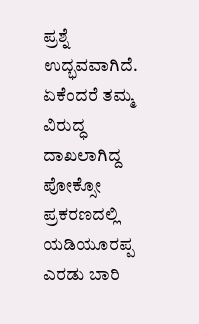ಪ್ರಶ್ನೆ ಉದ್ಭವವಾಗಿದೆ. ಏಕೆಂದರೆ ತಮ್ಮ ವಿರುದ್ಧ ದಾಖಲಾಗಿದ್ದ ಪೋಕ್ಸೋ ಪ್ರಕರಣದಲ್ಲಿ ಯಡಿಯೂರಪ್ಪ ಎರಡು ಬಾರಿ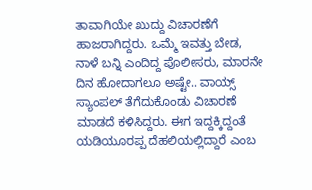ತಾವಾಗಿಯೇ ಖುದ್ದು ವಿಚಾರಣೆಗೆ ಹಾಜರಾಗಿದ್ದರು. ಒಮ್ಮೆ ಇವತ್ತು ಬೇಡ, ನಾಳೆ ಬನ್ನಿ ಎಂದಿದ್ದ ಪೊಲೀಸರು, ಮಾರನೇ ದಿನ ಹೋದಾಗಲೂ ಅಷ್ಟೇ.. ವಾಯ್ಸ್ ಸ್ಯಾಂಪಲ್ ತೆಗೆದುಕೊಂಡು ವಿಚಾರಣೆ ಮಾಡದೆ ಕಳಿಸಿದ್ದರು. ಈಗ ಇದ್ದಕ್ಕಿದ್ದಂತೆ ಯಡಿಯೂರಪ್ಪ ದೆಹಲಿಯಲ್ಲಿದ್ದಾರೆ ಎಂಬ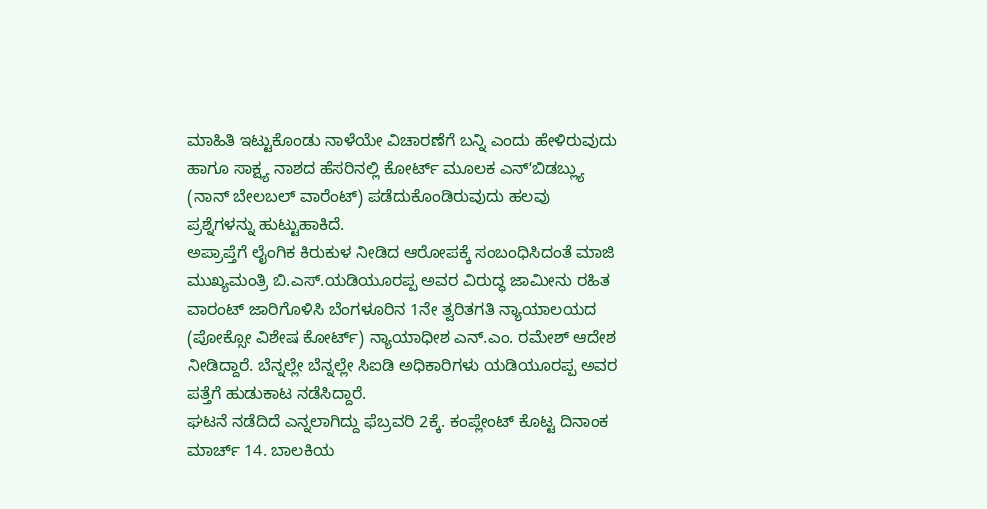ಮಾಹಿತಿ ಇಟ್ಟುಕೊಂಡು ನಾಳೆಯೇ ವಿಚಾರಣೆಗೆ ಬನ್ನಿ ಎಂದು ಹೇಳಿರುವುದು ಹಾಗೂ ಸಾಕ್ಷ್ಯ ನಾಶದ ಹೆಸರಿನಲ್ಲಿ ಕೋರ್ಟ್ ಮೂಲಕ ಎನ್ʻಬಿಡಬ್ಲ್ಯು (ನಾನ್ ಬೇಲಬಲ್ ವಾರೆಂಟ್) ಪಡೆದುಕೊಂಡಿರುವುದು ಹಲವು ಪ್ರಶ್ನೆಗಳನ್ನು ಹುಟ್ಟುಹಾಕಿದೆ.
ಅಪ್ರಾಪ್ತೆಗೆ ಲೈಂಗಿಕ ಕಿರುಕುಳ ನೀಡಿದ ಆರೋಪಕ್ಕೆ ಸಂಬಂಧಿಸಿದಂತೆ ಮಾಜಿ ಮುಖ್ಯಮಂತ್ರಿ ಬಿ.ಎಸ್.ಯಡಿಯೂರಪ್ಪ ಅವರ ವಿರುದ್ಧ ಜಾಮೀನು ರಹಿತ ವಾರಂಟ್ ಜಾರಿಗೊಳಿಸಿ ಬೆಂಗಳೂರಿನ 1ನೇ ತ್ವರಿತಗತಿ ನ್ಯಾಯಾಲಯದ (ಪೋಕ್ಸೋ ವಿಶೇಷ ಕೋರ್ಟ್) ನ್ಯಾಯಾಧೀಶ ಎನ್.ಎಂ. ರಮೇಶ್ ಆದೇಶ ನೀಡಿದ್ದಾರೆ. ಬೆನ್ನಲ್ಲೇ ಬೆನ್ನಲ್ಲೇ ಸಿಐಡಿ ಅಧಿಕಾರಿಗಳು ಯಡಿಯೂರಪ್ಪ ಅವರ ಪತ್ತೆಗೆ ಹುಡುಕಾಟ ನಡೆಸಿದ್ದಾರೆ.
ಘಟನೆ ನಡೆದಿದೆ ಎನ್ನಲಾಗಿದ್ದು ಫೆಬ್ರವರಿ 2ಕ್ಕೆ. ಕಂಪ್ಲೇಂಟ್ ಕೊಟ್ಟ ದಿನಾಂಕ ಮಾರ್ಚ್ 14. ಬಾಲಕಿಯ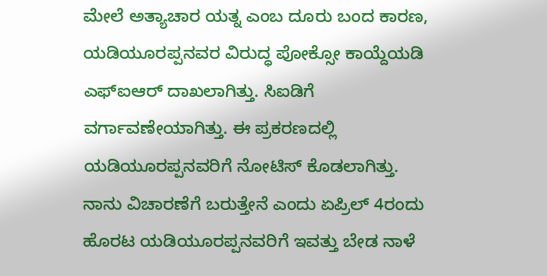ಮೇಲೆ ಅತ್ಯಾಚಾರ ಯತ್ನ ಎಂಬ ದೂರು ಬಂದ ಕಾರಣ, ಯಡಿಯೂರಪ್ಪನವರ ವಿರುದ್ಧ ಪೋಕ್ಸೋ ಕಾಯ್ದೆಯಡಿ ಎಫ್ಐಆರ್ ದಾಖಲಾಗಿತ್ತು. ಸಿಐಡಿಗೆ ವರ್ಗಾವಣೇಯಾಗಿತ್ತು. ಈ ಪ್ರಕರಣದಲ್ಲಿ ಯಡಿಯೂರಪ್ಪನವರಿಗೆ ನೋಟಿಸ್ ಕೊಡಲಾಗಿತ್ತು. ನಾನು ವಿಚಾರಣೆಗೆ ಬರುತ್ತೇನೆ ಎಂದು ಏಪ್ರಿಲ್ 4ರಂದು ಹೊರಟ ಯಡಿಯೂರಪ್ಪನವರಿಗೆ ಇವತ್ತು ಬೇಡ ನಾಳೆ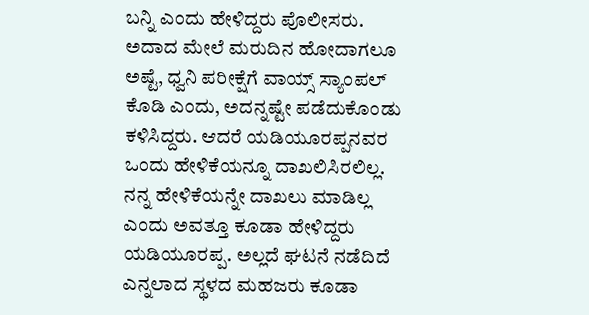ಬನ್ನಿ ಎಂದು ಹೇಳಿದ್ದರು ಪೊಲೀಸರು. ಅದಾದ ಮೇಲೆ ಮರುದಿನ ಹೋದಾಗಲೂ ಅಷ್ಟೆ, ಧ್ವನಿ ಪರೀಕ್ಷೆಗೆ ವಾಯ್ಸ್ ಸ್ಯಾಂಪಲ್ ಕೊಡಿ ಎಂದು, ಅದನ್ನಷ್ಟೇ ಪಡೆದುಕೊಂಡು ಕಳಿಸಿದ್ದರು. ಆದರೆ ಯಡಿಯೂರಪ್ಪನವರ ಒಂದು ಹೇಳಿಕೆಯನ್ನೂ ದಾಖಲಿಸಿರಲಿಲ್ಲ.
ನನ್ನ ಹೇಳಿಕೆಯನ್ನೇ ದಾಖಲು ಮಾಡಿಲ್ಲ ಎಂದು ಅವತ್ತೂ ಕೂಡಾ ಹೇಳಿದ್ದರು ಯಡಿಯೂರಪ್ಪ. ಅಲ್ಲದೆ ಘಟನೆ ನಡೆದಿದೆ ಎನ್ನಲಾದ ಸ್ಥಳದ ಮಹಜರು ಕೂಡಾ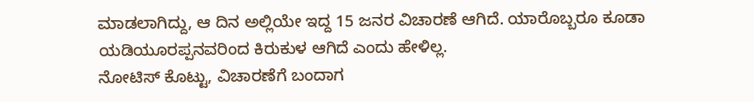ಮಾಡಲಾಗಿದ್ದು, ಆ ದಿನ ಅಲ್ಲಿಯೇ ಇದ್ದ 15 ಜನರ ವಿಚಾರಣೆ ಆಗಿದೆ. ಯಾರೊಬ್ಬರೂ ಕೂಡಾ ಯಡಿಯೂರಪ್ಪನವರಿಂದ ಕಿರುಕುಳ ಆಗಿದೆ ಎಂದು ಹೇಳಿಲ್ಲ.
ನೋಟಿಸ್ ಕೊಟ್ಟು, ವಿಚಾರಣೆಗೆ ಬಂದಾಗ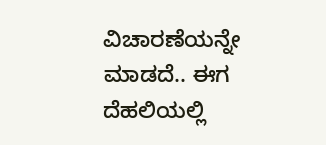ವಿಚಾರಣೆಯನ್ನೇ ಮಾಡದೆ.. ಈಗ ದೆಹಲಿಯಲ್ಲಿ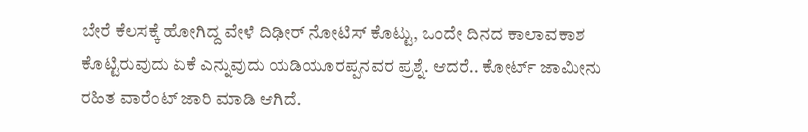ಬೇರೆ ಕೆಲಸಕ್ಕೆ ಹೋಗಿದ್ದ ವೇಳೆ ದಿಢೀರ್ ನೋಟಿಸ್ ಕೊಟ್ಟು, ಒಂದೇ ದಿನದ ಕಾಲಾವಕಾಶ ಕೊಟ್ಟಿರುವುದು ಏಕೆ ಎನ್ನುವುದು ಯಡಿಯೂರಪ್ಪನವರ ಪ್ರಶ್ನೆ. ಆದರೆ.. ಕೋರ್ಟ್ ಜಾಮೀನು ರಹಿತ ವಾರೆಂಟ್ ಜಾರಿ ಮಾಡಿ ಆಗಿದೆ.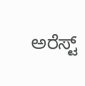ಅರೆಸ್ಟ್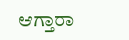ಆಗ್ತಾರಾ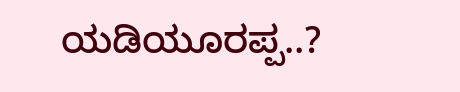ಯಡಿಯೂರಪ್ಪ..?